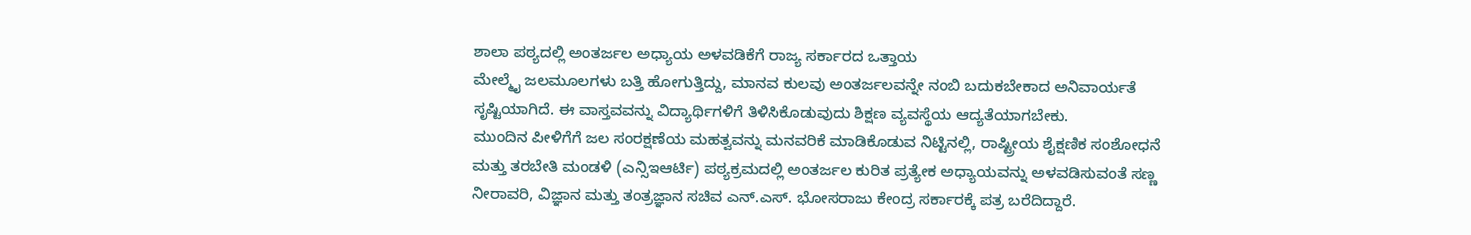ಶಾಲಾ ಪಠ್ಯದಲ್ಲಿ ಅಂತರ್ಜಲ ಅಧ್ಯಾಯ ಅಳವಡಿಕೆಗೆ ರಾಜ್ಯ ಸರ್ಕಾರದ ಒತ್ತಾಯ
ಮೇಲ್ಮೈ ಜಲಮೂಲಗಳು ಬತ್ತಿ ಹೋಗುತ್ತಿದ್ದು, ಮಾನವ ಕುಲವು ಅಂತರ್ಜಲವನ್ನೇ ನಂಬಿ ಬದುಕಬೇಕಾದ ಅನಿವಾರ್ಯತೆ ಸೃಷ್ಟಿಯಾಗಿದೆ. ಈ ವಾಸ್ತವವನ್ನು ವಿದ್ಯಾರ್ಥಿಗಳಿಗೆ ತಿಳಿಸಿಕೊಡುವುದು ಶಿಕ್ಷಣ ವ್ಯವಸ್ಥೆಯ ಆದ್ಯತೆಯಾಗಬೇಕು.
ಮುಂದಿನ ಪೀಳಿಗೆಗೆ ಜಲ ಸಂರಕ್ಷಣೆಯ ಮಹತ್ವವನ್ನು ಮನವರಿಕೆ ಮಾಡಿಕೊಡುವ ನಿಟ್ಟಿನಲ್ಲಿ, ರಾಷ್ಟ್ರೀಯ ಶೈಕ್ಷಣಿಕ ಸಂಶೋಧನೆ ಮತ್ತು ತರಬೇತಿ ಮಂಡಳಿ (ಎನ್ಸಿಇಆರ್ಟಿ) ಪಠ್ಯಕ್ರಮದಲ್ಲಿ ಅಂತರ್ಜಲ ಕುರಿತ ಪ್ರತ್ಯೇಕ ಅಧ್ಯಾಯವನ್ನು ಅಳವಡಿಸುವಂತೆ ಸಣ್ಣ ನೀರಾವರಿ, ವಿಜ್ಞಾನ ಮತ್ತು ತಂತ್ರಜ್ಞಾನ ಸಚಿವ ಎನ್.ಎಸ್. ಭೋಸರಾಜು ಕೇಂದ್ರ ಸರ್ಕಾರಕ್ಕೆ ಪತ್ರ ಬರೆದಿದ್ದಾರೆ.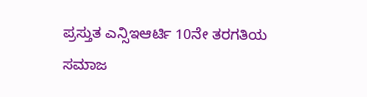ಪ್ರಸ್ತುತ ಎನ್ಸಿಇಆರ್ಟಿ 10ನೇ ತರಗತಿಯ ಸಮಾಜ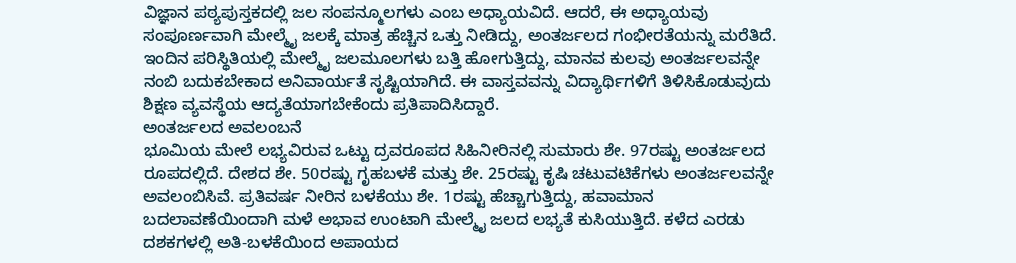ವಿಜ್ಞಾನ ಪಠ್ಯಪುಸ್ತಕದಲ್ಲಿ ಜಲ ಸಂಪನ್ಮೂಲಗಳು ಎಂಬ ಅಧ್ಯಾಯವಿದೆ. ಆದರೆ, ಈ ಅಧ್ಯಾಯವು ಸಂಪೂರ್ಣವಾಗಿ ಮೇಲ್ಮೈ ಜಲಕ್ಕೆ ಮಾತ್ರ ಹೆಚ್ಚಿನ ಒತ್ತು ನೀಡಿದ್ದು, ಅಂತರ್ಜಲದ ಗಂಭೀರತೆಯನ್ನು ಮರೆತಿದೆ. ಇಂದಿನ ಪರಿಸ್ಥಿತಿಯಲ್ಲಿ ಮೇಲ್ಮೈ ಜಲಮೂಲಗಳು ಬತ್ತಿ ಹೋಗುತ್ತಿದ್ದು, ಮಾನವ ಕುಲವು ಅಂತರ್ಜಲವನ್ನೇ ನಂಬಿ ಬದುಕಬೇಕಾದ ಅನಿವಾರ್ಯತೆ ಸೃಷ್ಟಿಯಾಗಿದೆ. ಈ ವಾಸ್ತವವನ್ನು ವಿದ್ಯಾರ್ಥಿಗಳಿಗೆ ತಿಳಿಸಿಕೊಡುವುದು ಶಿಕ್ಷಣ ವ್ಯವಸ್ಥೆಯ ಆದ್ಯತೆಯಾಗಬೇಕೆಂದು ಪ್ರತಿಪಾದಿಸಿದ್ದಾರೆ.
ಅಂತರ್ಜಲದ ಅವಲಂಬನೆ
ಭೂಮಿಯ ಮೇಲೆ ಲಭ್ಯವಿರುವ ಒಟ್ಟು ದ್ರವರೂಪದ ಸಿಹಿನೀರಿನಲ್ಲಿ ಸುಮಾರು ಶೇ. 97ರಷ್ಟು ಅಂತರ್ಜಲದ ರೂಪದಲ್ಲಿದೆ. ದೇಶದ ಶೇ. 50ರಷ್ಟು ಗೃಹಬಳಕೆ ಮತ್ತು ಶೇ. 25ರಷ್ಟು ಕೃಷಿ ಚಟುವಟಿಕೆಗಳು ಅಂತರ್ಜಲವನ್ನೇ ಅವಲಂಬಿಸಿವೆ. ಪ್ರತಿವರ್ಷ ನೀರಿನ ಬಳಕೆಯು ಶೇ. 1ರಷ್ಟು ಹೆಚ್ಚಾಗುತ್ತಿದ್ದು, ಹವಾಮಾನ ಬದಲಾವಣೆಯಿಂದಾಗಿ ಮಳೆ ಅಭಾವ ಉಂಟಾಗಿ ಮೇಲ್ಮೈ ಜಲದ ಲಭ್ಯತೆ ಕುಸಿಯುತ್ತಿದೆ. ಕಳೆದ ಎರಡು ದಶಕಗಳಲ್ಲಿ ಅತಿ-ಬಳಕೆಯಿಂದ ಅಪಾಯದ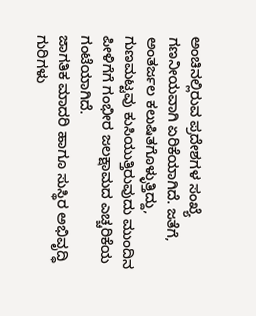ಅಂಚಿನಲ್ಲಿರುವ ಪ್ರದೇಶಗಳ ಸಂಖ್ಯೆ ಗಣನೀಯವಾಗಿ ಏರಿಕೆಯಾಗಿದೆ. ಜತೆಗೆ, ಅಂತರ್ಜಲ ಕಲುಷಿತಗೊಳ್ಳುತ್ತಿದ್ದು, ಗುಣಮಟ್ಟವು ಕುಸಿಯುತ್ತಿರುವುದು ಮುಂದಿನ ಪೀಳಿಗೆಗೆ ಗಂಭೀರ ಜಲಕ್ಷಾಮದ ಎಚ್ಚರಿಕೆಯ ಗಂಟೆಯಾಗಿದೆ.
ಜಾಗತಿಕ ಮಾದರಿ ಹಾಗೂ ಸುಸ್ಥಿರ ಅಭಿವೃದ್ಧಿ ಗುರಿಗಳು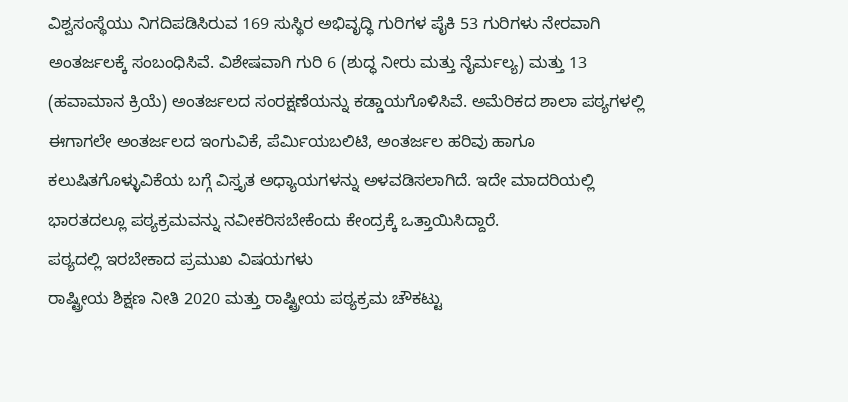ವಿಶ್ವಸಂಸ್ಥೆಯು ನಿಗದಿಪಡಿಸಿರುವ 169 ಸುಸ್ಥಿರ ಅಭಿವೃದ್ಧಿ ಗುರಿಗಳ ಪೈಕಿ 53 ಗುರಿಗಳು ನೇರವಾಗಿ ಅಂತರ್ಜಲಕ್ಕೆ ಸಂಬಂಧಿಸಿವೆ. ವಿಶೇಷವಾಗಿ ಗುರಿ 6 (ಶುದ್ಧ ನೀರು ಮತ್ತು ನೈರ್ಮಲ್ಯ) ಮತ್ತು 13 (ಹವಾಮಾನ ಕ್ರಿಯೆ) ಅಂತರ್ಜಲದ ಸಂರಕ್ಷಣೆಯನ್ನು ಕಡ್ಡಾಯಗೊಳಿಸಿವೆ. ಅಮೆರಿಕದ ಶಾಲಾ ಪಠ್ಯಗಳಲ್ಲಿ ಈಗಾಗಲೇ ಅಂತರ್ಜಲದ ಇಂಗುವಿಕೆ, ಪೆರ್ಮಿಯಬಲಿಟಿ, ಅಂತರ್ಜಲ ಹರಿವು ಹಾಗೂ ಕಲುಷಿತಗೊಳ್ಳುವಿಕೆಯ ಬಗ್ಗೆ ವಿಸ್ತೃತ ಅಧ್ಯಾಯಗಳನ್ನು ಅಳವಡಿಸಲಾಗಿದೆ. ಇದೇ ಮಾದರಿಯಲ್ಲಿ ಭಾರತದಲ್ಲೂ ಪಠ್ಯಕ್ರಮವನ್ನು ನವೀಕರಿಸಬೇಕೆಂದು ಕೇಂದ್ರಕ್ಕೆ ಒತ್ತಾಯಿಸಿದ್ದಾರೆ.
ಪಠ್ಯದಲ್ಲಿ ಇರಬೇಕಾದ ಪ್ರಮುಖ ವಿಷಯಗಳು
ರಾಷ್ಟ್ರೀಯ ಶಿಕ್ಷಣ ನೀತಿ 2020 ಮತ್ತು ರಾಷ್ಟ್ರೀಯ ಪಠ್ಯಕ್ರಮ ಚೌಕಟ್ಟು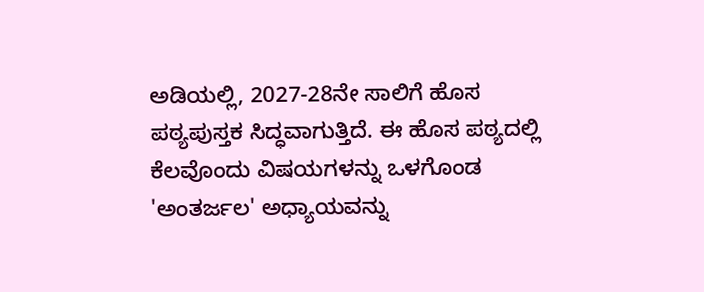ಅಡಿಯಲ್ಲಿ, 2027-28ನೇ ಸಾಲಿಗೆ ಹೊಸ ಪಠ್ಯಪುಸ್ತಕ ಸಿದ್ಧವಾಗುತ್ತಿದೆ. ಈ ಹೊಸ ಪಠ್ಯದಲ್ಲಿ ಕೆಲವೊಂದು ವಿಷಯಗಳನ್ನು ಒಳಗೊಂಡ 'ಅಂತರ್ಜಲ' ಅಧ್ಯಾಯವನ್ನು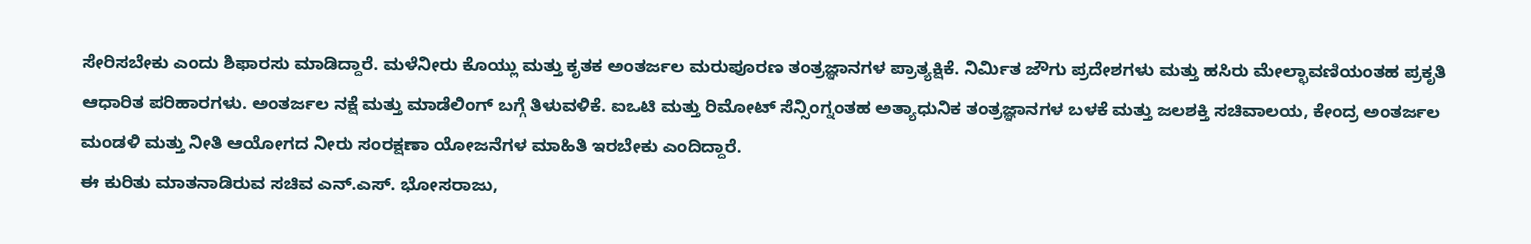ಸೇರಿಸಬೇಕು ಎಂದು ಶಿಫಾರಸು ಮಾಡಿದ್ದಾರೆ. ಮಳೆನೀರು ಕೊಯ್ಲು ಮತ್ತು ಕೃತಕ ಅಂತರ್ಜಲ ಮರುಪೂರಣ ತಂತ್ರಜ್ಞಾನಗಳ ಪ್ರಾತ್ಯಕ್ಷಿಕೆ. ನಿರ್ಮಿತ ಜೌಗು ಪ್ರದೇಶಗಳು ಮತ್ತು ಹಸಿರು ಮೇಲ್ಛಾವಣಿಯಂತಹ ಪ್ರಕೃತಿ ಆಧಾರಿತ ಪರಿಹಾರಗಳು. ಅಂತರ್ಜಲ ನಕ್ಷೆ ಮತ್ತು ಮಾಡೆಲಿಂಗ್ ಬಗ್ಗೆ ತಿಳುವಳಿಕೆ. ಐಒಟಿ ಮತ್ತು ರಿಮೋಟ್ ಸೆನ್ಸಿಂಗ್ನಂತಹ ಅತ್ಯಾಧುನಿಕ ತಂತ್ರಜ್ಞಾನಗಳ ಬಳಕೆ ಮತ್ತು ಜಲಶಕ್ತಿ ಸಚಿವಾಲಯ, ಕೇಂದ್ರ ಅಂತರ್ಜಲ ಮಂಡಳಿ ಮತ್ತು ನೀತಿ ಆಯೋಗದ ನೀರು ಸಂರಕ್ಷಣಾ ಯೋಜನೆಗಳ ಮಾಹಿತಿ ಇರಬೇಕು ಎಂದಿದ್ದಾರೆ.
ಈ ಕುರಿತು ಮಾತನಾಡಿರುವ ಸಚಿವ ಎನ್.ಎಸ್. ಭೋಸರಾಜು,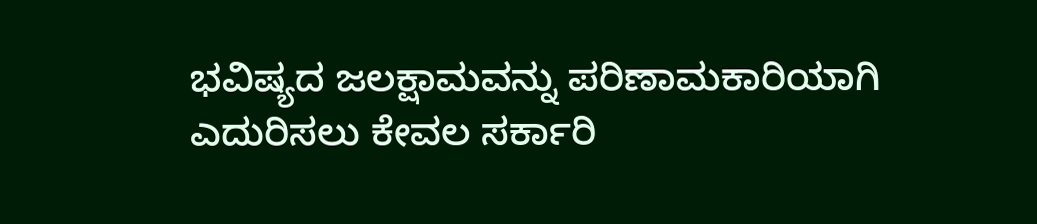ಭವಿಷ್ಯದ ಜಲಕ್ಷಾಮವನ್ನು ಪರಿಣಾಮಕಾರಿಯಾಗಿ ಎದುರಿಸಲು ಕೇವಲ ಸರ್ಕಾರಿ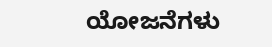ಯೋಜನೆಗಳು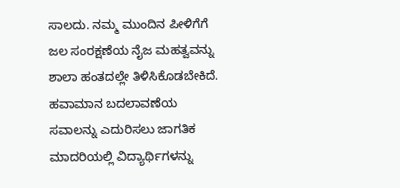ಸಾಲದು. ನಮ್ಮ ಮುಂದಿನ ಪೀಳಿಗೆಗೆ ಜಲ ಸಂರಕ್ಷಣೆಯ ನೈಜ ಮಹತ್ವವನ್ನು ಶಾಲಾ ಹಂತದಲ್ಲೇ ತಿಳಿಸಿಕೊಡಬೇಕಿದೆ. ಹವಾಮಾನ ಬದಲಾವಣೆಯ ಸವಾಲನ್ನು ಎದುರಿಸಲು ಜಾಗತಿಕ ಮಾದರಿಯಲ್ಲಿ ವಿದ್ಯಾರ್ಥಿಗಳನ್ನು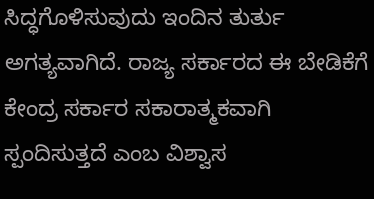ಸಿದ್ಧಗೊಳಿಸುವುದು ಇಂದಿನ ತುರ್ತು ಅಗತ್ಯವಾಗಿದೆ. ರಾಜ್ಯ ಸರ್ಕಾರದ ಈ ಬೇಡಿಕೆಗೆ ಕೇಂದ್ರ ಸರ್ಕಾರ ಸಕಾರಾತ್ಮಕವಾಗಿ ಸ್ಪಂದಿಸುತ್ತದೆ ಎಂಬ ವಿಶ್ವಾಸ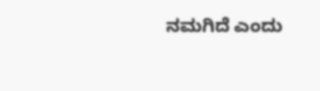ನಮಗಿದೆ ಎಂದು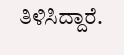ತಿಳಿಸಿದ್ದಾರೆ.